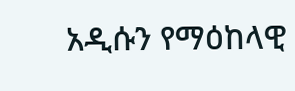አዲሱን የማዕከላዊ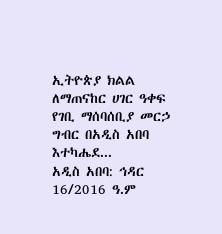ኢትዮጵያ ክልል ለማጠናከር ሀገር ዓቀፍ የገቢ ማሰባሰቢያ መርኃ ግብር በአዲስ አበባ እተካሔደ...
አዲስ አበባ: ኅዳር 16/2016 ዓ.ም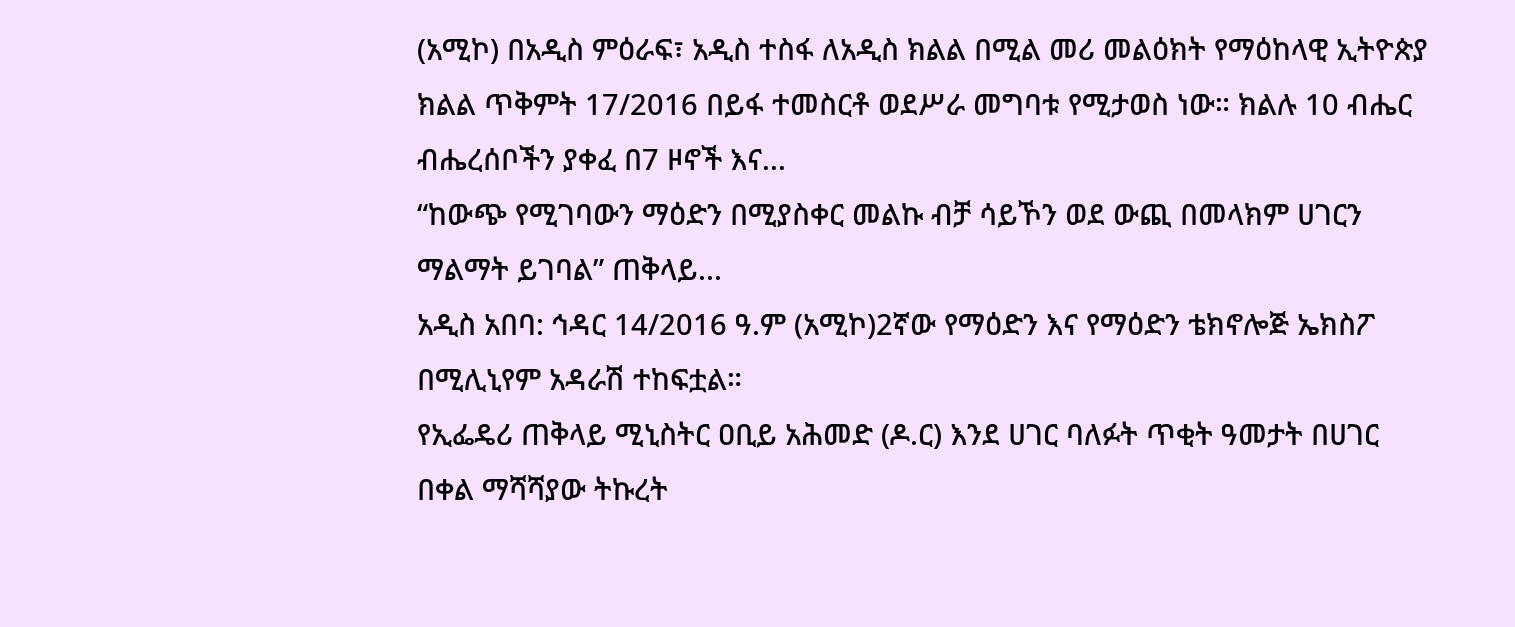(አሚኮ) በአዲስ ምዕራፍ፣ አዲስ ተስፋ ለአዲስ ክልል በሚል መሪ መልዕክት የማዕከላዊ ኢትዮጵያ ክልል ጥቅምት 17/2016 በይፋ ተመስርቶ ወደሥራ መግባቱ የሚታወስ ነው። ክልሉ 10 ብሔር ብሔረሰቦችን ያቀፈ በ7 ዞኖች እና...
“ከውጭ የሚገባውን ማዕድን በሚያስቀር መልኩ ብቻ ሳይኾን ወደ ውጪ በመላክም ሀገርን ማልማት ይገባል” ጠቅላይ...
አዲስ አበባ: ኅዳር 14/2016 ዓ.ም (አሚኮ)2ኛው የማዕድን እና የማዕድን ቴክኖሎጅ ኤክስፖ በሚሊኒየም አዳራሽ ተከፍቷል።
የኢፌዴሪ ጠቅላይ ሚኒስትር ዐቢይ አሕመድ (ዶ.ር) እንደ ሀገር ባለፉት ጥቂት ዓመታት በሀገር በቀል ማሻሻያው ትኩረት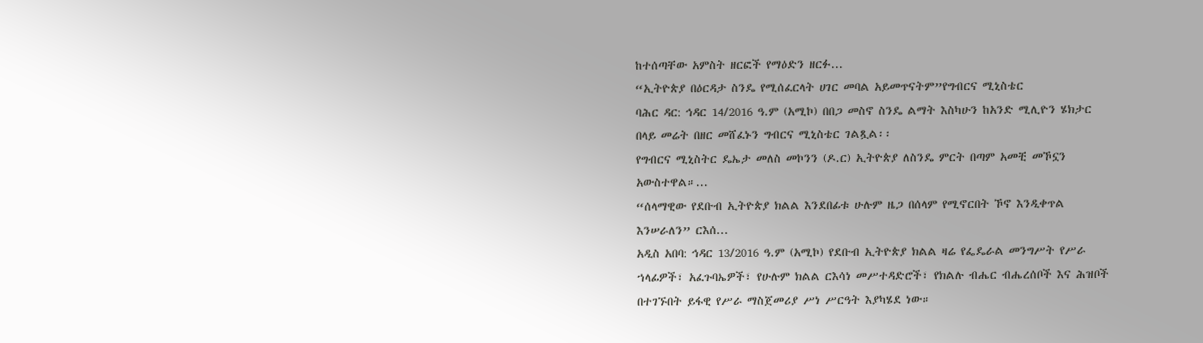ከተሰጣቸው አምስት ዘርፎች የማዕድን ዘርፉ...
“ኢትዮጵያ በዕርዳታ ስንዴ የሚሰፈርላት ሀገር መባል አይመጥናትም”የግብርና ሚኒስቴር
ባሕር ዳር: ኅዳር 14/2016 ዓ.ም (አሚኮ) በበጋ መስኖ ስንዴ ልማት እስካሁን ከአንድ ሚሊዮን ሄክታር በላይ መሬት በዘር መሸፈኑን ግብርና ሚኒስቴር ገልጿል፡፡
የግብርና ሚኒስትር ዴኤታ መለስ መኮንን (ዶ.ር) ኢትዮጵያ ለስንዴ ምርት በጣም አመቺ መኾኗን አውስተዋል።...
“ሰላማዊው የደቡብ ኢትዮጵያ ክልል እንደበፊቱ ሁሉም ዜጋ በሰላም የሚኖርበት ኾኖ እንዲቀጥል እንሠራለን” ርእሰ...
አዲስ አበባ: ኅዳር 13/2016 ዓ.ም (አሚኮ) የደቡብ ኢትዮጵያ ክልል ዛሬ የፌዴራል መንግሥት የሥራ ኀላፊዎች፣ አፈጉባኤዎች፣ የሁሉም ክልል ርእሳነ መሥተዳድሮች፣ የክልሉ ብሔር ብሔረሰቦች እና ሕዝቦች በተገኙበት ይፋዊ የሥራ ማስጀመሪያ ሥነ ሥርዓት እያካሄደ ነው።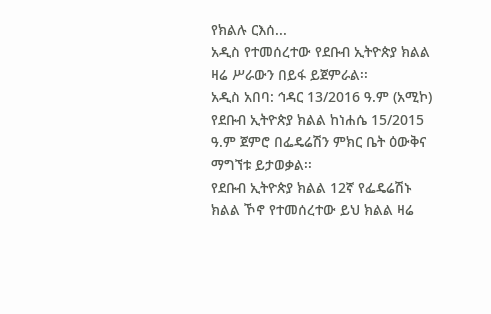የክልሉ ርእሰ...
አዲስ የተመሰረተው የደቡብ ኢትዮጵያ ክልል ዛሬ ሥራውን በይፋ ይጀምራል፡፡
አዲስ አበባ: ኅዳር 13/2016 ዓ.ም (አሚኮ) የደቡብ ኢትዮጵያ ክልል ከነሐሴ 15/2015 ዓ.ም ጀምሮ በፌዴሬሽን ምክር ቤት ዕውቅና ማግኘቱ ይታወቃል፡፡
የደቡብ ኢትዮጵያ ክልል 12ኛ የፌዴሬሽኑ ክልል ኾኖ የተመሰረተው ይህ ክልል ዛሬ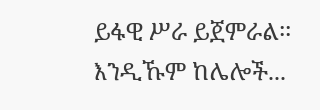ይፋዊ ሥራ ይጀምራል፡፡ እንዲኹም ከሌሎች...